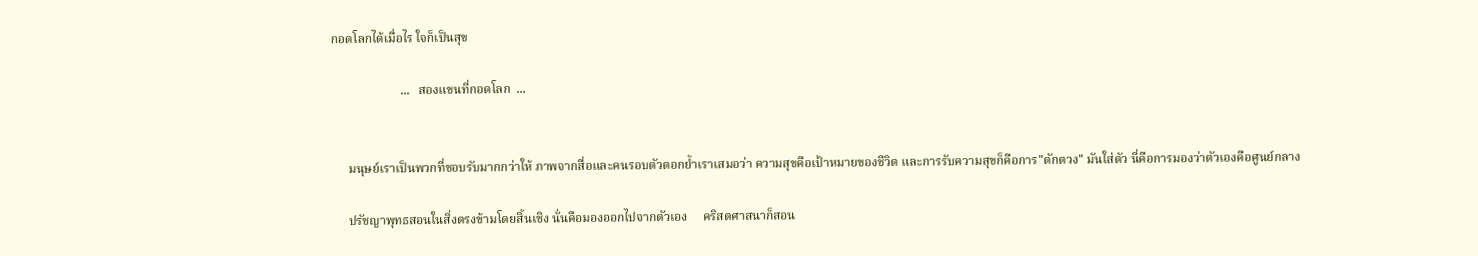กอดโลกได้เมื่อไร ใจก็เป็นสุข

                      ...   สองแขนที่กอดโลก  ...


     มนุษย์เราเป็นพวกที่ชอบรับมากกว่าให้ ภาพจากสื่อและคนรอบตัวตอกย้ำเราเสมอว่า ความสุขคือเป้าหมายของชีวิต และการรับความสุขก็คือการ"ตักตวง" มันใส่ตัว นี่คือการมองว่าตัวเองคือศูนย์กลาง

     ปรัชญาพุทธสอนในสิ่งตรงข้ามโดยสิ้นเชิง นั่นคือมองออกไปจากตัวเอง     คริสตศาสนาก็สอน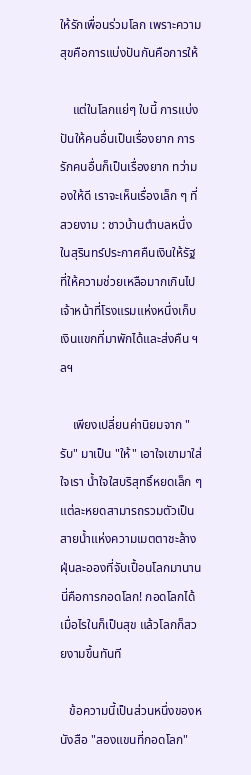ให้รักเพื่อนร่วมโลก เพราะความสุขคือการแบ่งปันกันคือการให้

    แต่ในโลกแย่ๆ ใบนี้ การแบ่งปันให้คนอื่นเป็นเรื่องยาก การรักคนอื่นก็เป็นเรื่องยาก ทว่ามองให้ดี เราจะเห็นเรื่องเล็ก ๆ ที่สวยงาม : ชาวบ้านตำบลหนึ่งในสุรินทร์ประกาศคืนเงินให้รัฐที่ให้ความช่วยเหลือมากเกินไป  เจ้าหน้าที่โรงแรมแห่งหนึ่งเก็บเงินแขกที่มาพักได้และส่งคืน ฯลฯ

    เพียงเปลี่ยนค่านิยมจาก "รับ" มาเป็น "ให้" เอาใจเขามาใส่ใจเรา น้ำใจใสบริสุทธิ์หยดเล็ก ๆ แต่ละหยดสามารถรวมตัวเป็นสายน้ำแห่งความเมตตาชะล้างฝุ่นละอองที่จับเปื้อนโลกมานาน นี่คือการกอดโลก! กอดโลกได้เมื่อไรในก็เป็นสุข แล้วโลกก็สวยงามขึ้นทันที

   ข้อความนี้เป็นส่วนหนึ่งของหนังสือ "สองแขนที่กอดโลก"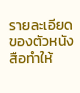รายละเอียดของตัวหนังสือทำให้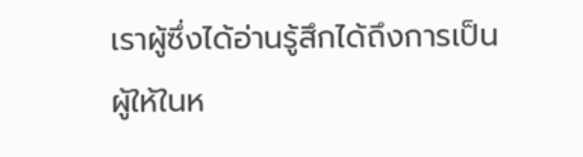เราผู้ซึ่งได้อ่านรู้สึกได้ถึงการเป็นผู้ให้ในห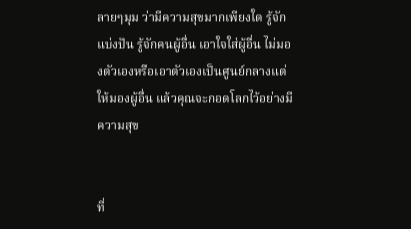ลายๆมุม ว่ามีความสุขมากเพียงใด รู้จักแบ่งปัน รู้จักคนผู้อื่น เอาใจใส่ผู้อื่น ไม่มองตัวเองหรือเอาตัวเองเป็นศูนย์กลางแต่ให้มองผู้อื่น แล้วคุณจะกอดโลกไว้อย่างมีความสุข


ที่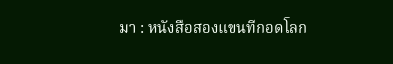มา : หนังสือสองแขนทีกอดโลก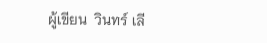ผู้เขียน  วินทร์ เลี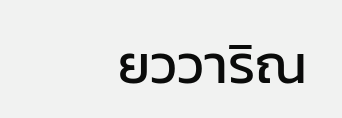ยววาริณ